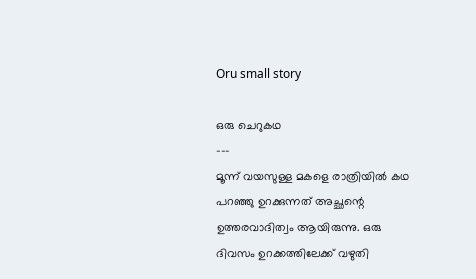Oru small story

ഒരു ചെറുകഥ
---
മൂന്ന് വയസുള്ള മകളെ രാത്രിയില്‍ കഥ പറഞ്ഞു ഉറക്കുന്നത് അച്ഛന്റെ ഉത്തരവാദിത്വം ആയിരുന്നു. ഒരു ദിവസം ഉറക്കത്തിലേക്ക് വഴുതി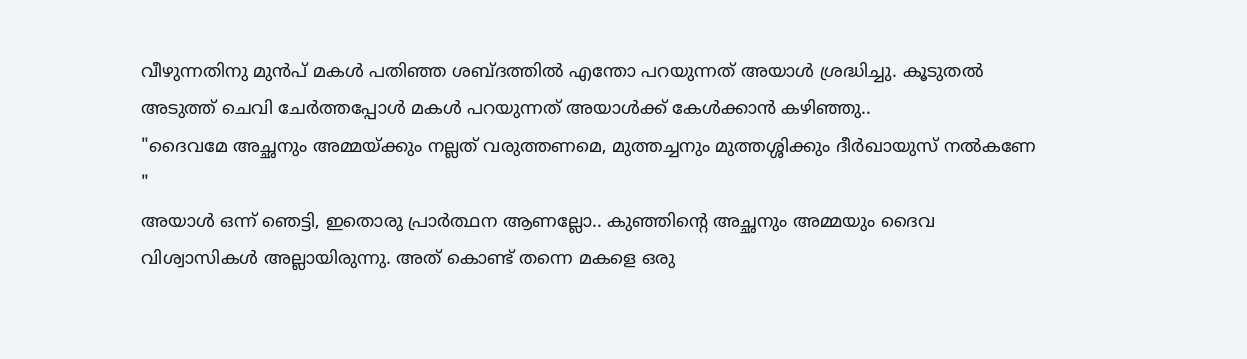വീഴുന്നതിനു മുന്‍പ് മകള്‍ പതിഞ്ഞ ശബ്ദത്തില്‍ എന്തോ പറയുന്നത് അയാള്‍ ശ്രദ്ധിച്ചു. കൂടുതല്‍ അടുത്ത് ചെവി ചേര്‍ത്തപ്പോള്‍ മകള്‍ പറയുന്നത് അയാള്‍ക്ക് കേള്‍ക്കാന്‍ കഴിഞ്ഞു..
"ദൈവമേ അച്ഛനും അമ്മയ്ക്കും നല്ലത് വരുത്തണമെ, മുത്തച്ചനും മുത്തശ്ശിക്കും ദീര്‍ഖായുസ് നല്‍കണേ "
അയാള്‍ ഒന്ന് ഞെട്ടി, ഇതൊരു പ്രാര്‍ത്ഥന ആണല്ലോ.. കുഞ്ഞിന്റെ അച്ഛനും അമ്മയും ദൈവ വിശ്വാസികള്‍ അല്ലായിരുന്നു. അത് കൊണ്ട് തന്നെ മകളെ ഒരു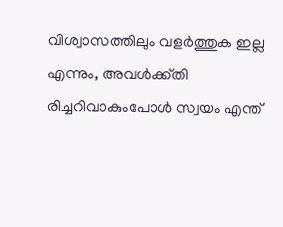വിശ്വാസത്തിലും വളര്‍ത്തുക ഇല്ല എന്നും, അവള്‍ക്ക്തി രിച്ചറിവാകുംപോള്‍ സ്വയം എന്ത്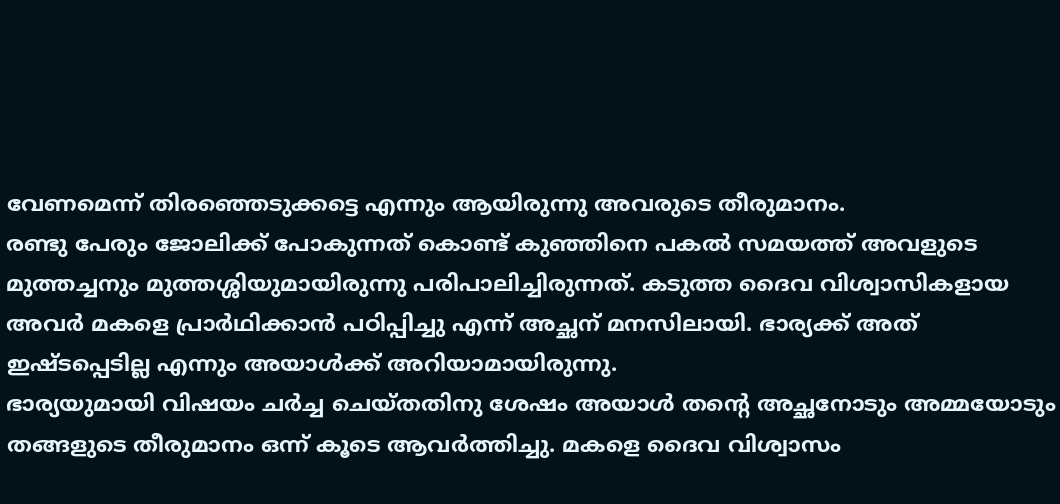വേണമെന്ന് തിരഞ്ഞെടുക്കട്ടെ എന്നും ആയിരുന്നു അവരുടെ തീരുമാനം.
രണ്ടു പേരും ജോലിക്ക് പോകുന്നത് കൊണ്ട് കുഞ്ഞിനെ പകല്‍ സമയത്ത് അവളുടെ മുത്തച്ചനും മുത്തശ്ശിയുമായിരുന്നു പരിപാലിച്ചിരുന്നത്. കടുത്ത ദൈവ വിശ്വാസികളായ അവര്‍ മകളെ പ്രാര്‍ഥിക്കാന്‍ പഠിപ്പിച്ചു എന്ന് അച്ഛന് മനസിലായി. ഭാര്യക്ക് അത് ഇഷ്ടപ്പെടില്ല എന്നും അയാള്‍ക്ക്‌ അറിയാമായിരുന്നു.
ഭാര്യയുമായി വിഷയം ചര്‍ച്ച ചെയ്തതിനു ശേഷം അയാള്‍ തന്റെ അച്ഛനോടും അമ്മയോടും തങ്ങളുടെ തീരുമാനം ഒന്ന് കൂടെ ആവര്‍ത്തിച്ചു. മകളെ ദൈവ വിശ്വാസം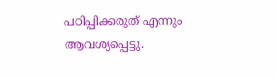പഠിപ്പിക്കരുത് എന്നും ആവശ്യപ്പെട്ടു.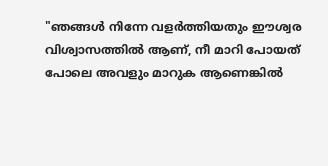"ഞങ്ങള്‍ നിന്നേ വളര്‍ത്തിയതും ഈശ്വര വിശ്വാസത്തില്‍ ആണ്, നീ മാറി പോയത് പോലെ അവളും മാറുക ആണെങ്കില്‍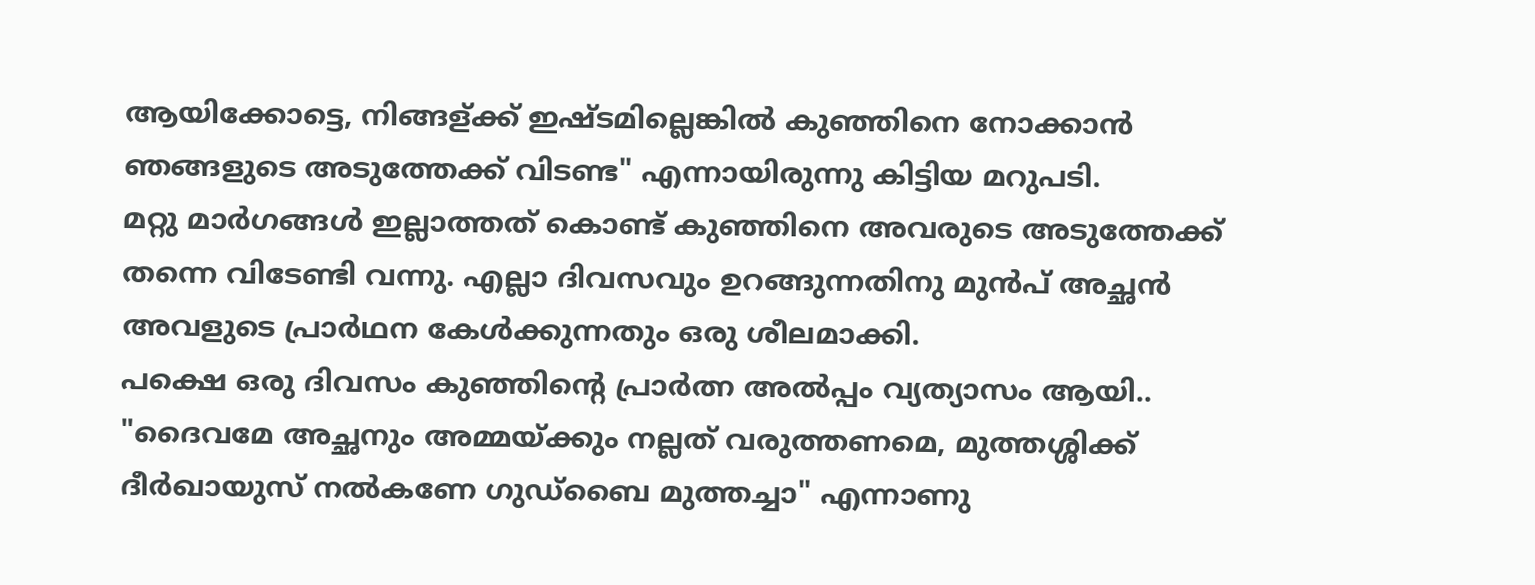ആയിക്കോട്ടെ, നിങ്ങള്ക്ക് ഇഷ്ടമില്ലെങ്കില്‍ കുഞ്ഞിനെ നോക്കാന്‍ ഞങ്ങളുടെ അടുത്തേക്ക്‌ വിടണ്ട" എന്നായിരുന്നു കിട്ടിയ മറുപടി.
മറ്റു മാര്‍ഗങ്ങള്‍ ഇല്ലാത്തത് കൊണ്ട് കുഞ്ഞിനെ അവരുടെ അടുത്തേക്ക്‌ തന്നെ വിടേണ്ടി വന്നു. എല്ലാ ദിവസവും ഉറങ്ങുന്നതിനു മുന്‍പ് അച്ഛന്‍ അവളുടെ പ്രാര്‍ഥന കേള്‍ക്കുന്നതും ഒരു ശീലമാക്കി.
പക്ഷെ ഒരു ദിവസം കുഞ്ഞിന്റെ പ്രാര്‍ത്ന അല്‍പ്പം വ്യത്യാസം ആയി.. "ദൈവമേ അച്ഛനും അമ്മയ്ക്കും നല്ലത് വരുത്തണമെ, മുത്തശ്ശിക്ക് ദീര്‍ഖായുസ് നല്‍കണേ ഗുഡ്ബൈ മുത്തച്ചാ" എന്നാണു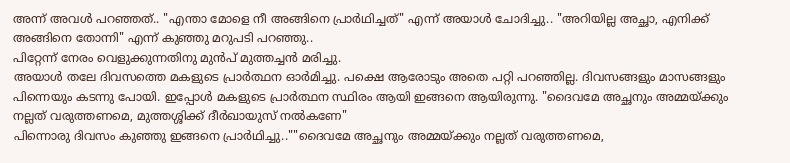അന്ന് അവള്‍ പറഞ്ഞത്.. "എന്താ മോളെ നീ അങ്ങിനെ പ്രാര്‍ഥിച്ചത്" എന്ന് അയാള്‍ ചോദിച്ചു.. "അറിയില്ല അച്ഛാ, എനിക്ക് അങ്ങിനെ തോന്നി" എന്ന് കുഞ്ഞു മറുപടി പറഞ്ഞു..
പിറ്റേന്ന് നേരം വെളുക്കുന്നതിനു മുന്‍പ് മുത്തച്ചന്‍ മരിച്ചു.
അയാള്‍ തലേ ദിവസത്തെ മകളുടെ പ്രാര്‍ത്ഥന ഓര്‍മിച്ചു. പക്ഷെ ആരോടും അതെ പറ്റി പറഞ്ഞില്ല. ദിവസങ്ങളും മാസങ്ങളും പിന്നെയും കടന്നു പോയി. ഇപ്പോള്‍ മകളുടെ പ്രാര്‍ത്ഥന സ്ഥിരം ആയി ഇങ്ങനെ ആയിരുന്നു. "ദൈവമേ അച്ഛനും അമ്മയ്ക്കും നല്ലത് വരുത്തണമെ, മുത്തശ്ശിക്ക് ദീര്‍ഖായുസ് നല്‍കണേ"
പിന്നൊരു ദിവസം കുഞ്ഞു ഇങ്ങനെ പ്രാര്‍ഥിച്ചു..""ദൈവമേ അച്ഛനും അമ്മയ്ക്കും നല്ലത് വരുത്തണമെ,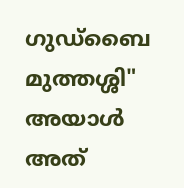ഗുഡ്ബൈ മുത്തശ്ശി" അയാള്‍ അത്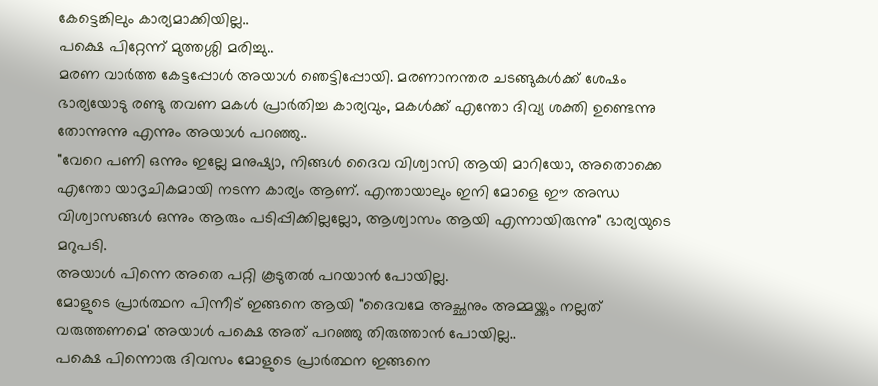കേട്ടെങ്കിലും കാര്യമാക്കിയില്ല..
പക്ഷെ പിറ്റേന്ന് മുത്തശ്ശി മരിച്ചു..
മരണ വാര്‍ത്ത കേട്ടപ്പോള്‍ അയാള്‍ ഞെട്ടിപ്പോയി. മരണാനന്തര ചടങ്ങുകള്‍ക്ക് ശേഷം ഭാര്യയോടു രണ്ടു തവണ മകള്‍ പ്രാര്‍തിച്ച കാര്യവും, മകള്‍ക്ക് എന്തോ ദിവ്യ ശക്തി ഉണ്ടെന്നു തോന്നുന്നു എന്നും അയാള്‍ പറഞ്ഞു..
"വേറെ പണി ഒന്നും ഇല്ലേ മനുഷ്യാ, നിങ്ങള്‍ ദൈവ വിശ്വാസി ആയി മാറിയോ, അതൊക്കെ എന്തോ യാദൃചികമായി നടന്ന കാര്യം ആണ്. എന്തായാലും ഇനി മോളെ ഈ അന്ധ വിശ്വാസങ്ങള്‍ ഒന്നും ആരും പടിപ്പിക്കില്ലല്ലോ, ആശ്വാസം ആയി എന്നായിരുന്നു" ഭാര്യയുടെ മറുപടി.
അയാള്‍ പിന്നെ അതെ പറ്റി കൂടുതല്‍ പറയാന്‍ പോയില്ല.
മോളുടെ പ്രാര്‍ത്ഥന പിന്നീട് ഇങ്ങനെ ആയി "ദൈവമേ അച്ഛനും അമ്മയ്ക്കും നല്ലത് വരുത്തണമെ' അയാള്‍ പക്ഷെ അത് പറഞ്ഞു തിരുത്താന്‍ പോയില്ല..
പക്ഷെ പിന്നൊരു ദിവസം മോളുടെ പ്രാര്‍ത്ഥന ഇങ്ങനെ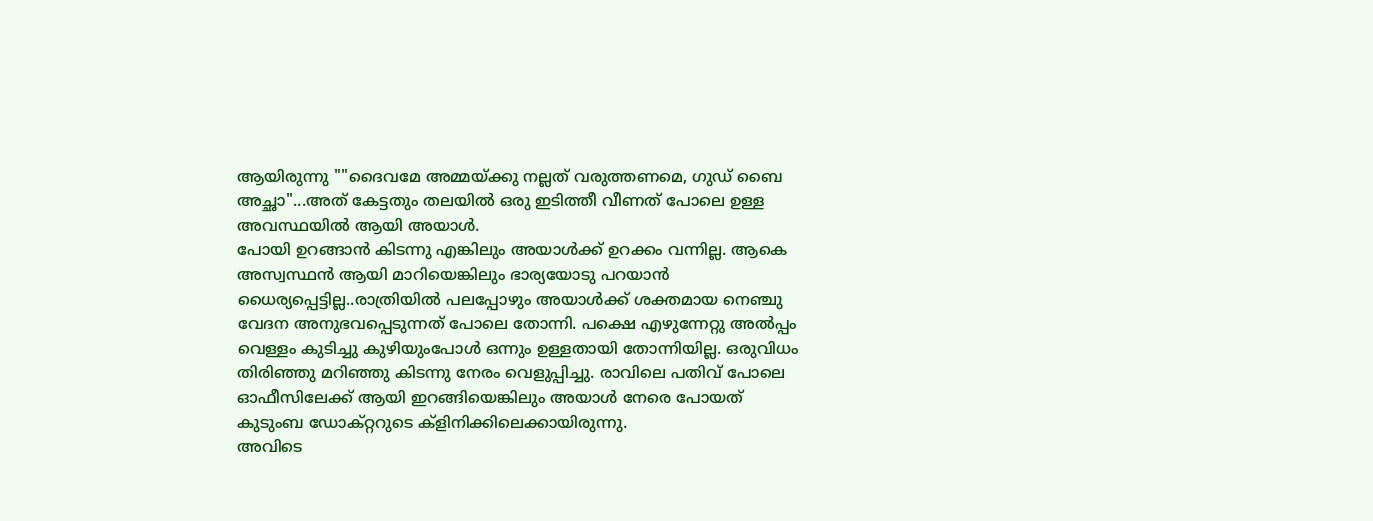ആയിരുന്നു ""ദൈവമേ അമ്മയ്ക്കു നല്ലത് വരുത്തണമെ, ഗുഡ് ബൈ അച്ഛാ"...അത് കേട്ടതും തലയില്‍ ഒരു ഇടിത്തീ വീണത്‌ പോലെ ഉള്ള അവസ്ഥയില്‍ ആയി അയാള്‍.
പോയി ഉറങ്ങാന്‍ കിടന്നു എങ്കിലും അയാള്‍ക്ക്‌ ഉറക്കം വന്നില്ല. ആകെ അസ്വസ്ഥന്‍ ആയി മാറിയെങ്കിലും ഭാര്യയോടു പറയാന്‍ ധൈര്യപ്പെട്ടില്ല..രാത്രിയില്‍ പലപ്പോഴും അയാള്‍ക്ക്‌ ശക്തമായ നെഞ്ചു വേദന അനുഭവപ്പെടുന്നത് പോലെ തോന്നി. പക്ഷെ എഴുന്നേറ്റു അല്‍പ്പം വെള്ളം കുടിച്ചു കുഴിയുംപോള്‍ ഒന്നും ഉള്ളതായി തോന്നിയില്ല. ഒരുവിധം തിരിഞ്ഞു മറിഞ്ഞു കിടന്നു നേരം വെളുപ്പിച്ചു. രാവിലെ പതിവ് പോലെ ഓഫീസിലേക്ക് ആയി ഇറങ്ങിയെങ്കിലും അയാള്‍ നേരെ പോയത് കുടുംബ ഡോക്റ്ററുടെ ക്ളിനിക്കിലെക്കായിരുന്നു.
അവിടെ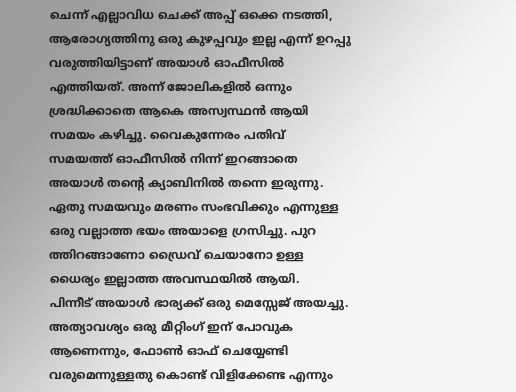ചെന്ന് എല്ലാവിധ ചെക്ക് അപ്പ് ഒക്കെ നടത്തി, ആരോഗ്യത്തിനു ഒരു കുഴപ്പവും ഇല്ല എന്ന് ഉറപ്പു വരുത്തിയിട്ടാണ് അയാള്‍ ഓഫീസില്‍ എത്തിയത്. അന്ന് ജോലികളില്‍ ഒന്നും ശ്രദ്ധിക്കാതെ ആകെ അസ്വസ്ഥന്‍ ആയി സമയം കഴിച്ചു. വൈകുന്നേരം പതിവ് സമയത്ത് ഓഫീസില്‍ നിന്ന് ഇറങ്ങാതെ അയാള്‍ തന്റെ ക്യാബിനില്‍ തന്നെ ഇരുന്നു. ഏതു സമയവും മരണം സംഭവിക്കും എന്നുള്ള ഒരു വല്ലാത്ത ഭയം അയാളെ ഗ്രസിച്ചു. പുറ ത്തിറങ്ങാണോ ഡ്രൈവ് ചെയാനോ ഉള്ള ധൈര്യം ഇല്ലാത്ത അവസ്ഥയില്‍ ആയി.
പിന്നീട് അയാള്‍ ഭാര്യക്ക് ഒരു മെസ്സേജ് അയച്ചു. അത്യാവശ്യം ഒരു മീറ്റിംഗ് ഇന് പോവുക ആണെന്നും, ഫോണ്‍ ഓഫ്‌ ചെയ്യേണ്ടി വരുമെന്നുള്ളതു കൊണ്ട് വിളിക്കേണ്ട എന്നും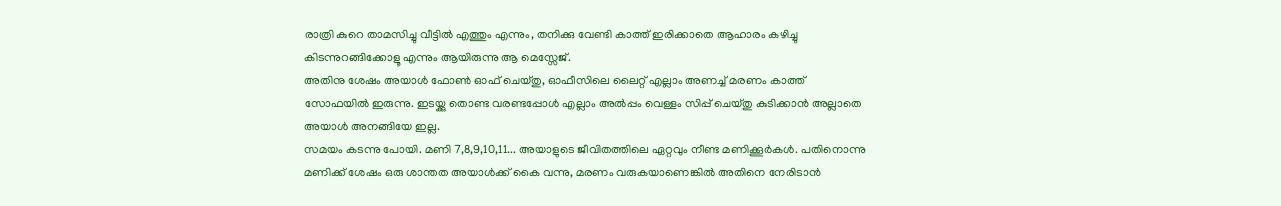രാത്രി കുറെ താമസിച്ചു വീട്ടില്‍ എത്തും എന്നും, തനിക്കു വേണ്ടി കാത്ത് ഇരിക്കാതെ ആഹാരം കഴിച്ചു കിടന്നുറങ്ങിക്കോളൂ എന്നും ആയിരുന്നു ആ മെസ്സേജ്.
അതിനു ശേഷം അയാള്‍ ഫോണ്‍ ഓഫ്‌ ചെയ്തു, ഓഫീസിലെ ലൈറ്റ് എല്ലാം അണച്ച് മരണം കാത്ത് സോഫയില്‍ ഇരുന്നു. ഇടയ്ക്കു തൊണ്ട വരണ്ടപ്പോള്‍ എല്ലാം അല്‍പ്പം വെള്ളം സിപ്പ് ചെയ്തു കുടിക്കാന്‍ അല്ലാതെ അയാള്‍ അനങ്ങിയേ ഇല്ല.
സമയം കടന്നു പോയി. മണി 7,8,9,10,11... അയാളുടെ ജീവിതത്തിലെ ഏറ്റവും നീണ്ട മണിക്കൂര്‍കള്‍. പതിനൊന്നു മണിക്ക് ശേഷം ഒരു ശാന്തത അയാള്‍ക്ക്‌ കൈ വന്നു, മരണം വരുകയാണെങ്കില്‍ അതിനെ നേരിടാന്‍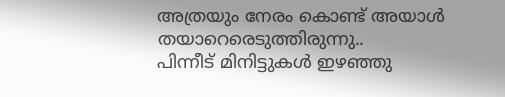അത്രയും നേരം കൊണ്ട് അയാള്‍ തയാറെരെടുത്തിരുന്നു..
പിന്നീട് മിനിട്ടുകള്‍ ഇഴഞ്ഞു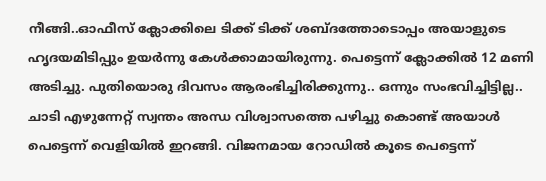നീങ്ങി..ഓഫീസ് ക്ലോക്കിലെ ടിക്ക് ടിക്ക് ശബ്ദത്തോടൊപ്പം അയാളുടെ ഹൃദയമിടിപ്പും ഉയര്‍ന്നു കേള്‍ക്കാമായിരുന്നു. പെട്ടെന്ന് ക്ലോക്കില്‍ 12 മണി അടിച്ചു. പുതിയൊരു ദിവസം ആരംഭിച്ചിരിക്കുന്നു.. ഒന്നും സംഭവിച്ചിട്ടില്ല..
ചാടി എഴുന്നേറ്റ് സ്വന്തം അന്ധ വിശ്വാസത്തെ പഴിച്ചു കൊണ്ട് അയാള്‍ പെട്ടെന്ന് വെളിയില്‍ ഇറങ്ങി. വിജനമായ റോഡില്‍ കൂടെ പെട്ടെന്ന്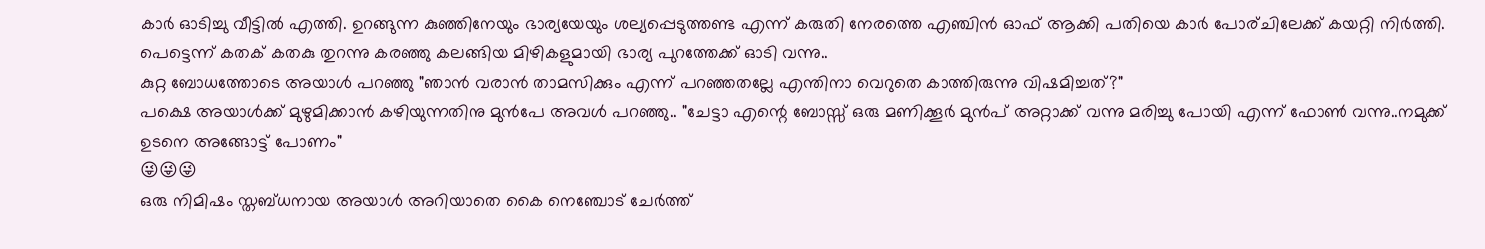കാര്‍ ഓടിച്ചു വീട്ടില്‍ എത്തി. ഉറങ്ങുന്ന കുഞ്ഞിനേയും ഭാര്യയേയും ശല്യപ്പെടുത്തണ്ട എന്ന് കരുതി നേരത്തെ എഞ്ചിന്‍ ഓഫ്‌ ആക്കി പതിയെ കാര്‍ പോര്ചിലേക്ക് കയറ്റി നിര്‍ത്തി.
പെട്ടെന്ന് കതക് കതകു തുറന്നു കരഞ്ഞു കലങ്ങിയ മിഴികളുമായി ഭാര്യ പുറത്തേക്ക് ഓടി വന്നു..
കുറ്റ ബോധത്തോടെ അയാള്‍ പറഞ്ഞു "ഞാന്‍ വരാന്‍ താമസിക്കും എന്ന് പറഞ്ഞതല്ലേ എന്തിനാ വെറുതെ കാത്തിരുന്നു വിഷമിച്ചത്?"
പക്ഷെ അയാള്‍ക്ക് മുഴുമിക്കാന്‍ കഴിയുന്നതിനു മുന്‍പേ അവള്‍ പറഞ്ഞു.. "ചേട്ടാ എന്റെ ബോസ്സ് ഒരു മണിക്കൂര്‍ മുന്‍പ് അറ്റാക്ക് വന്നു മരിച്ചു പോയി എന്ന് ഫോണ്‍ വന്നു..നമുക്ക് ഉടനെ അങ്ങോട്ട്‌ പോണം"
😜😜😜
ഒരു നിമിഷം സ്തബ്ധനായ അയാള്‍ അറിയാതെ കൈ നെഞ്ചോട്‌ ചേര്‍ത്ത്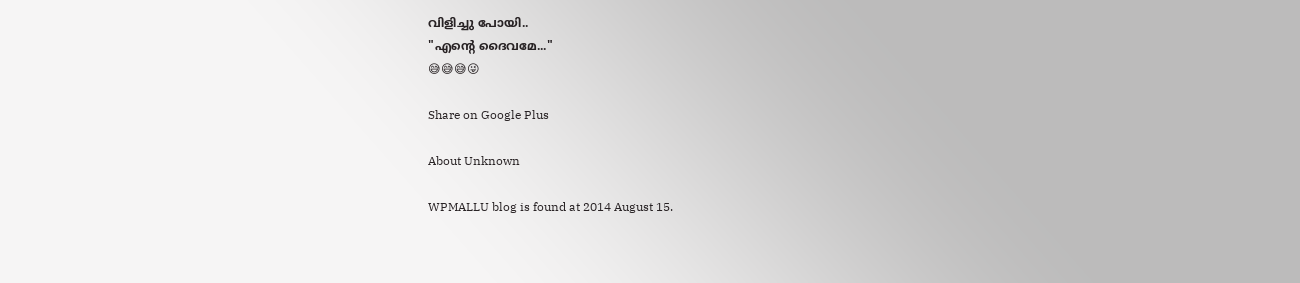വിളിച്ചു പോയി..
"എന്റെ ദൈവമേ..."
😅😅😅😜

Share on Google Plus

About Unknown

WPMALLU blog is found at 2014 August 15.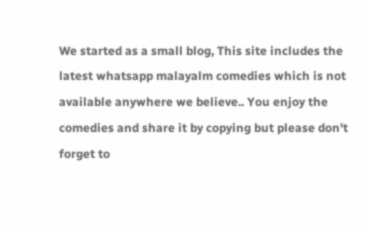We started as a small blog, This site includes the latest whatsapp malayalm comedies which is not available anywhere we believe.. You enjoy the comedies and share it by copying but please don't forget to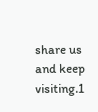share us and keep visiting.1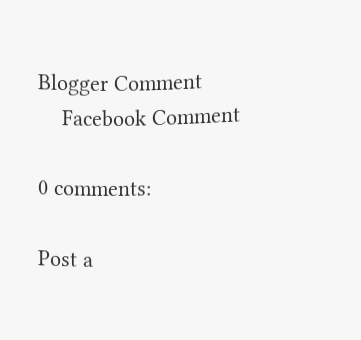Blogger Comment
    Facebook Comment

0 comments:

Post a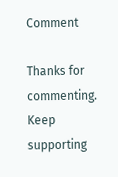Comment

Thanks for commenting. Keep supporting